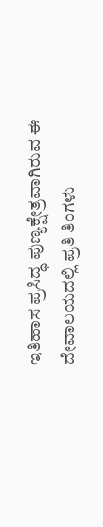ಇತಿಹಾಸ ಪ್ರಸಿದ್ಧ ಪುಣ್ಯಕ್ಷೇತ್ರವಾಗಿರುವ ಈ ದೇವಾಲಯದಲ್ಲಿ ಪ್ರತಿ ತಿಂಗಳು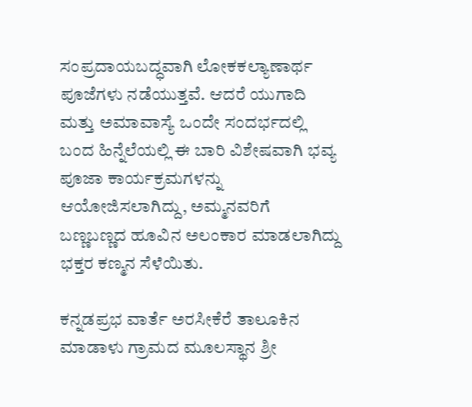ಸಂಪ್ರದಾಯಬದ್ಧವಾಗಿ ಲೋಕಕಲ್ಯಾಣಾರ್ಥ ಪೂಜೆಗಳು ನಡೆಯುತ್ತವೆ. ಆದರೆ ಯುಗಾದಿ ಮತ್ತು ಅಮಾವಾಸ್ಯೆ ಒಂದೇ ಸಂದರ್ಭದಲ್ಲಿ ಬಂದ ಹಿನ್ನೆಲೆಯಲ್ಲಿ ಈ ಬಾರಿ ವಿಶೇಷವಾಗಿ ಭವ್ಯ ಪೂಜಾ ಕಾರ್ಯಕ್ರಮಗಳನ್ನು ಆಯೋಜಿಸಲಾಗಿದ್ದು, ಅಮ್ಮನವರಿಗೆ ಬಣ್ಣಬಣ್ಣದ ಹೂವಿನ ಅಲಂಕಾರ ಮಾಡಲಾಗಿದ್ದು ಭಕ್ತರ ಕಣ್ಮನ ಸೆಳೆಯಿತು.

ಕನ್ನಡಪ್ರಭ ವಾರ್ತೆ ಅರಸೀಕೆರೆ ತಾಲೂಕಿನ ಮಾಡಾಳು ಗ್ರಾಮದ ಮೂಲಸ್ಥಾನ ಶ್ರೀ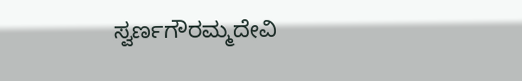ಸ್ವರ್ಣಗೌರಮ್ಮದೇವಿ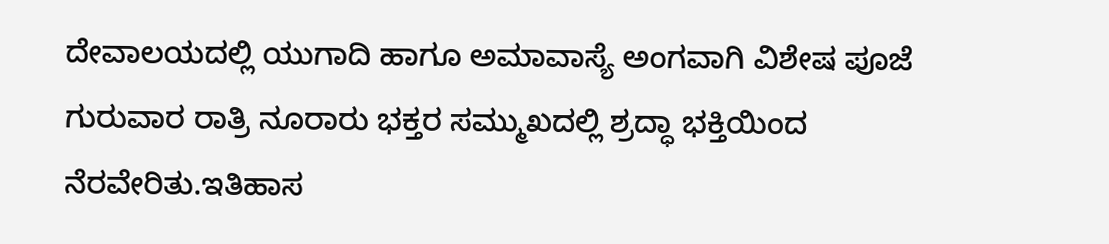ದೇವಾಲಯದಲ್ಲಿ ಯುಗಾದಿ ಹಾಗೂ ಅಮಾವಾಸ್ಯೆ ಅಂಗವಾಗಿ ವಿಶೇಷ ಪೂಜೆ ಗುರುವಾರ ರಾತ್ರಿ ನೂರಾರು ಭಕ್ತರ ಸಮ್ಮುಖದಲ್ಲಿ ಶ್ರದ್ಧಾ ಭಕ್ತಿಯಿಂದ ನೆರವೇರಿತು.ಇತಿಹಾಸ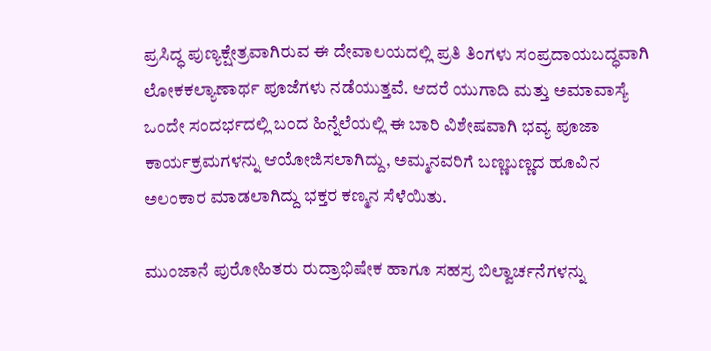ಪ್ರಸಿದ್ಧ ಪುಣ್ಯಕ್ಷೇತ್ರವಾಗಿರುವ ಈ ದೇವಾಲಯದಲ್ಲಿ ಪ್ರತಿ ತಿಂಗಳು ಸಂಪ್ರದಾಯಬದ್ಧವಾಗಿ ಲೋಕಕಲ್ಯಾಣಾರ್ಥ ಪೂಜೆಗಳು ನಡೆಯುತ್ತವೆ. ಆದರೆ ಯುಗಾದಿ ಮತ್ತು ಅಮಾವಾಸ್ಯೆ ಒಂದೇ ಸಂದರ್ಭದಲ್ಲಿ ಬಂದ ಹಿನ್ನೆಲೆಯಲ್ಲಿ ಈ ಬಾರಿ ವಿಶೇಷವಾಗಿ ಭವ್ಯ ಪೂಜಾ ಕಾರ್ಯಕ್ರಮಗಳನ್ನು ಆಯೋಜಿಸಲಾಗಿದ್ದು, ಅಮ್ಮನವರಿಗೆ ಬಣ್ಣಬಣ್ಣದ ಹೂವಿನ ಅಲಂಕಾರ ಮಾಡಲಾಗಿದ್ದು ಭಕ್ತರ ಕಣ್ಮನ ಸೆಳೆಯಿತು.

ಮುಂಜಾನೆ ಪುರೋಹಿತರು ರುದ್ರಾಭಿಷೇಕ ಹಾಗೂ ಸಹಸ್ರ ಬಿಲ್ವಾರ್ಚನೆಗಳನ್ನು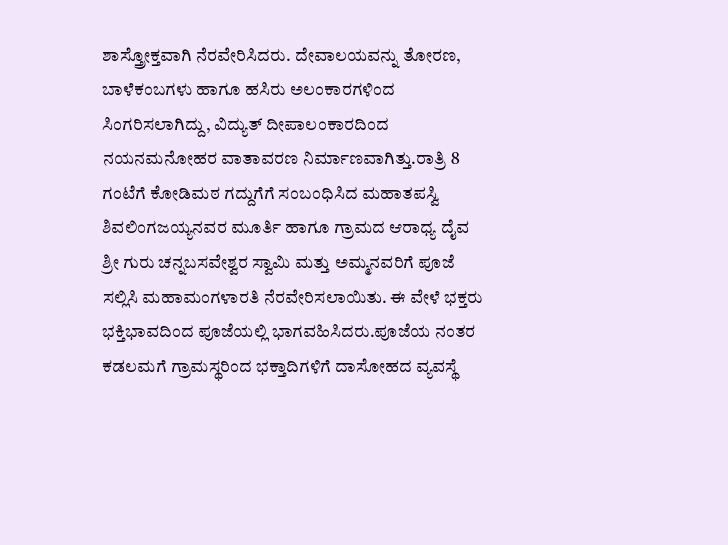ಶಾಸ್ತ್ರೋಕ್ತವಾಗಿ ನೆರವೇರಿಸಿದರು. ದೇವಾಲಯವನ್ನು ತೋರಣ, ಬಾಳೆಕಂಬಗಳು ಹಾಗೂ ಹಸಿರು ಅಲಂಕಾರಗಳಿಂದ ಸಿಂಗರಿಸಲಾಗಿದ್ದು, ವಿದ್ಯುತ್ ದೀಪಾಲಂಕಾರದಿಂದ ನಯನಮನೋಹರ ವಾತಾವರಣ ನಿರ್ಮಾಣವಾಗಿತ್ತು.ರಾತ್ರಿ 8 ಗಂಟೆಗೆ ಕೋಡಿಮಠ ಗದ್ದುಗೆಗೆ ಸಂಬಂಧಿಸಿದ ಮಹಾತಪಸ್ವಿ ಶಿವಲಿಂಗಜಯ್ಯನವರ ಮೂರ್ತಿ ಹಾಗೂ ಗ್ರಾಮದ ಆರಾಧ್ಯ ದೈವ ಶ್ರೀ ಗುರು ಚನ್ನಬಸವೇಶ್ವರ ಸ್ವಾಮಿ ಮತ್ತು ಅಮ್ಮನವರಿಗೆ ಪೂಜೆ ಸಲ್ಲಿಸಿ ಮಹಾಮಂಗಳಾರತಿ ನೆರವೇರಿಸಲಾಯಿತು. ಈ ವೇಳೆ ಭಕ್ತರು ಭಕ್ತಿಭಾವದಿಂದ ಪೂಜೆಯಲ್ಲಿ ಭಾಗವಹಿಸಿದರು.ಪೂಜೆಯ ನಂತರ ಕಡಲಮಗೆ ಗ್ರಾಮಸ್ಥರಿಂದ ಭಕ್ತಾದಿಗಳಿಗೆ ದಾಸೋಹದ ವ್ಯವಸ್ಥೆ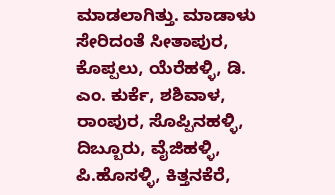ಮಾಡಲಾಗಿತ್ತು. ಮಾಡಾಳು ಸೇರಿದಂತೆ ಸೀತಾಪುರ, ಕೊಪ್ಪಲು, ಯೆರೆಹಳ್ಳಿ, ಡಿ. ಎಂ. ಕುರ್ಕೆ, ಶಶಿವಾಳ, ರಾಂಪುರ, ಸೊಪ್ಪಿನಹಳ್ಳಿ, ದಿಬ್ಬೂರು, ವೈಜಿಹಳ್ಳಿ, ಪಿ.ಹೊಸಳ್ಳಿ, ಕಿತ್ತನಕೆರೆ,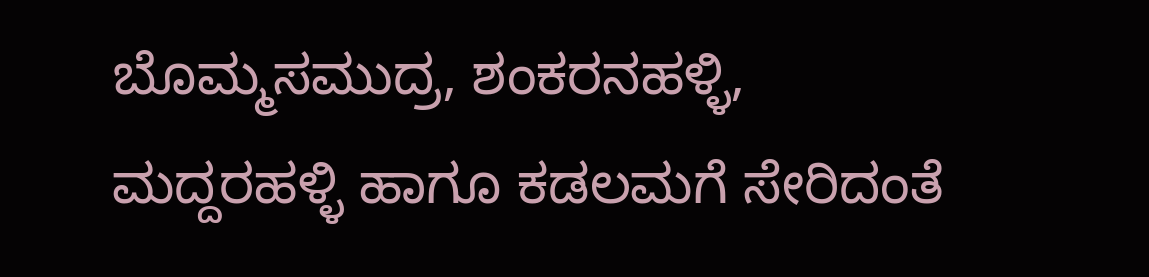ಬೊಮ್ಮಸಮುದ್ರ, ಶಂಕರನಹಳ್ಳಿ, ಮದ್ದರಹಳ್ಳಿ ಹಾಗೂ ಕಡಲಮಗೆ ಸೇರಿದಂತೆ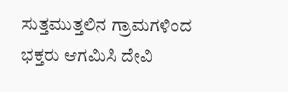ಸುತ್ತಮುತ್ತಲಿನ ಗ್ರಾಮಗಳಿಂದ ಭಕ್ತರು ಆಗಮಿಸಿ ದೇವಿ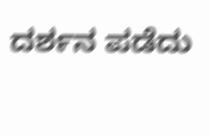ದರ್ಶನ ಪಡೆದು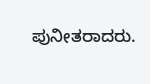ಪುನೀತರಾದರು.